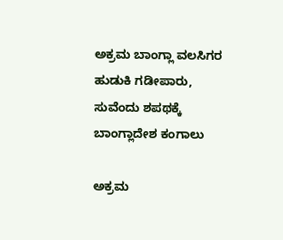ಅಕ್ರಮ ಬಾಂಗ್ಲಾ ವಲಸಿಗರ ಹುಡುಕಿ ಗಡೀಪಾರು, ಸುವೆಂದು ಶಪಥಕ್ಕೆ ಬಾಂಗ್ಲಾದೇಶ ಕಂಗಾಲು

ಅಕ್ರಮ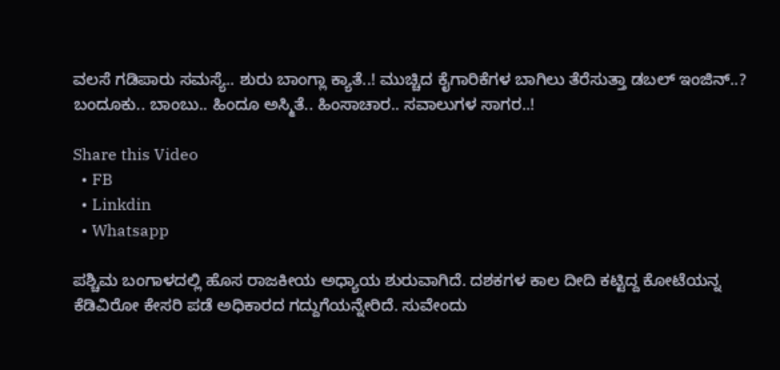ವಲಸೆ ಗಡಿಪಾರು ಸಮಸ್ಯೆ.. ಶುರು ಬಾಂಗ್ಲಾ ಕ್ಯಾತೆ..! ಮುಚ್ಚಿದ ಕೈಗಾರಿಕೆಗಳ ಬಾಗಿಲು ತೆರೆಸುತ್ತಾ ಡಬಲ್ ಇಂಜಿನ್..? ಬಂದೂಕು.. ಬಾಂಬು.. ಹಿಂದೂ ಅಸ್ಮಿತೆ.. ಹಿಂಸಾಚಾರ.. ಸವಾಲುಗಳ ಸಾಗರ..!

Share this Video
  • FB
  • Linkdin
  • Whatsapp

ಪಶ್ಚಿಮ ಬಂಗಾಳದಲ್ಲಿ ಹೊಸ ರಾಜಕೀಯ ಅಧ್ಯಾಯ ಶುರುವಾಗಿದೆ. ದಶಕಗಳ ಕಾಲ ದೀದಿ ಕಟ್ಟಿದ್ದ ಕೋಟೆಯನ್ನ ಕೆಡಿವಿರೋ ಕೇಸರಿ ಪಡೆ ಅಧಿಕಾರದ ಗದ್ದುಗೆಯನ್ನೇರಿದೆ. ಸುವೇಂದು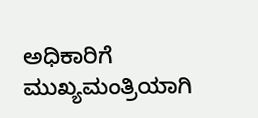ಅಧಿಕಾರಿಗೆ ಮುಖ್ಯಮಂತ್ರಿಯಾಗಿ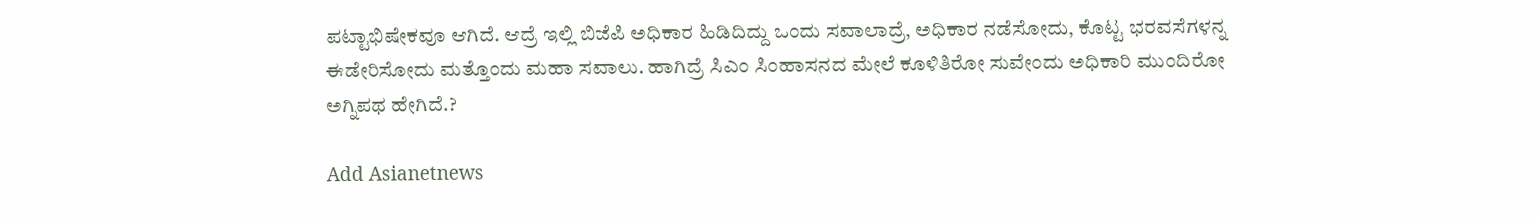ಪಟ್ಟಾಭಿಷೇಕವೂ ಆಗಿದೆ. ಆದ್ರೆ ಇಲ್ಲಿ ಬಿಜೆಪಿ ಅಧಿಕಾರ ಹಿಡಿದಿದ್ದು ಒಂದು ಸವಾಲಾದ್ರೆ, ಅಧಿಕಾರ ನಡೆಸೋದು, ಕೊಟ್ಟ ಭರವಸೆಗಳನ್ನ ಈಡೇರಿಸೋದು ಮತ್ತೊಂದು ಮಹಾ ಸವಾಲು. ಹಾಗಿದ್ರೆ ಸಿಎಂ ಸಿಂಹಾಸನದ ಮೇಲೆ ಕೂಳಿತಿರೋ ಸುವೇಂದು ಅಧಿಕಾರಿ ಮುಂದಿರೋ ಅಗ್ನಿಪಥ ಹೇಗಿದೆ.?

Add Asianetnews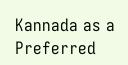Kannada as a Preferred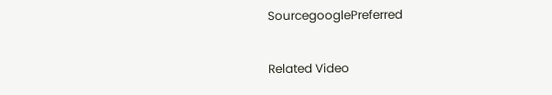SourcegooglePreferred

Related Video